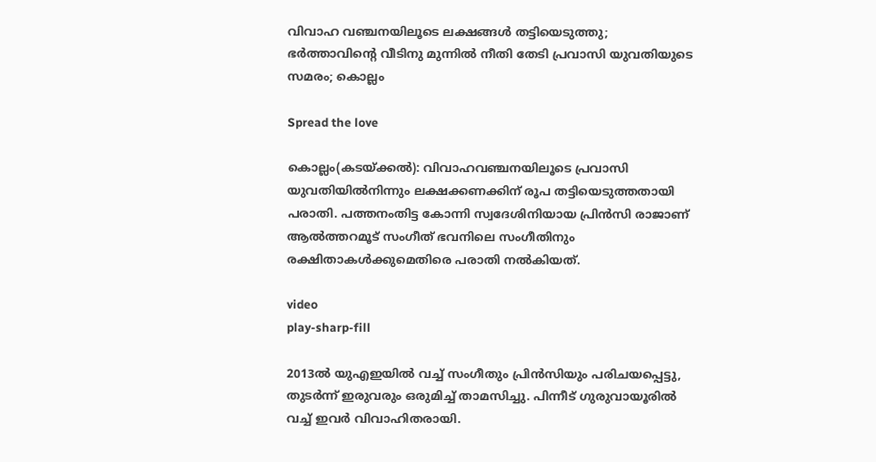വിവാഹ വഞ്ചനയിലൂടെ ലക്ഷങ്ങൾ തട്ടിയെടുത്തു; ഭർത്താവിൻ്റെ വീടിനു മുന്നിൽ നീതി തേടി പ്രവാസി യുവതിയുടെ സമരം; കൊല്ലം

Spread the love

കൊല്ലം(കടയ്ക്കൽ): വിവാഹവഞ്ചനയിലൂടെ പ്രവാസി യുവതിയിൽനിന്നും ലക്ഷക്കണക്കിന് രൂപ തട്ടിയെടുത്തതായി പരാതി. പത്തനംതിട്ട കോന്നി സ്വദേശിനിയായ പ്രിൻസി രാജാണ് ആൽത്തറമൂട് സംഗീത് ഭവനിലെ സംഗീതിനും രക്ഷിതാകൾക്കുമെതിരെ പരാതി നൽകിയത്.

video
play-sharp-fill

2013ൽ യുഎഇയിൽ വച്ച് സംഗീതും പ്രിൻസിയും പരിചയപ്പെട്ടു, തുടർന്ന് ഇരുവരും ഒരുമിച്ച് താമസിച്ചു. പിന്നീട് ഗുരുവായൂരിൽ വച്ച് ഇവർ വിവാഹിതരായി.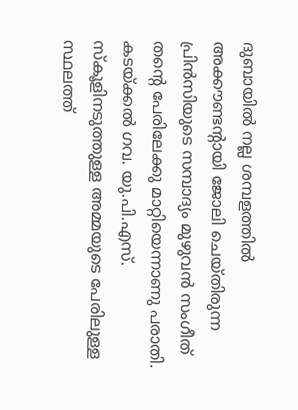ദുബായിൽ നല്ല ശമ്പളത്തിൽ അക്കൗണ്ടന്റായി ജോലി ചെയ്തിരുന്ന പ്രിൻസിയുടെ സമ്പാദ്യം മുഴുവൻ സംഗീത് തന്റെ പേരിലേക്കു മാറ്റിയെന്നാണു പരാതി. കടയ്ക്കൽ ഗവ. യു.പി.എസ്. സ്‌കൂളിനടുത്തുള്ള അമ്മയുടെ പേരിലുള്ള സ്ഥലത്ത്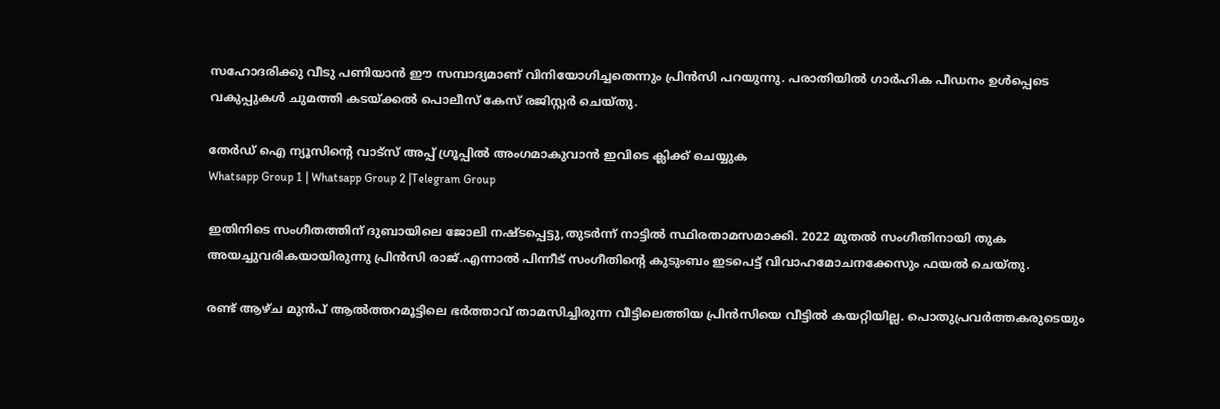സഹോദരിക്കു വീടു പണിയാൻ ഈ സമ്പാദ്യമാണ് വിനിയോഗിച്ചതെന്നും പ്രിൻസി പറയുന്നു. പരാതിയിൽ ഗാർഹിക പീഡനം ഉൾപ്പെടെ വകുപ്പുകൾ ചുമത്തി കടയ്ക്കൽ പൊലീസ് കേസ് രജിസ്റ്റർ ചെയ്തു.

തേർഡ് ഐ ന്യൂസിന്റെ വാട്സ് അപ്പ് ഗ്രൂപ്പിൽ അംഗമാകുവാൻ ഇവിടെ ക്ലിക്ക് ചെയ്യുക
Whatsapp Group 1 | Whatsapp Group 2 |Telegram Group

ഇതിനിടെ സംഗീതത്തിന് ദുബായിലെ ജോലി നഷ്ടപ്പെട്ടു,തുടർന്ന് നാട്ടിൽ സ്ഥിരതാമസമാക്കി. 2022 മുതൽ സംഗീതിനായി തുക അയച്ചുവരികയായിരുന്നു പ്രിൻസി രാജ്.എന്നാൽ പിന്നീട് സംഗീതിന്റെ കുടുംബം ഇടപെട്ട് വിവാഹമോചനക്കേസും ഫയൽ ചെയ്തു.

രണ്ട് ആഴ്ച മുൻപ് ആൽത്തറമൂട്ടിലെ ഭർത്താവ് താമസിച്ചിരുന്ന വീട്ടിലെത്തിയ പ്രിൻസിയെ വീട്ടിൽ കയറ്റിയില്ല. പൊതുപ്രവർത്തകരുടെയും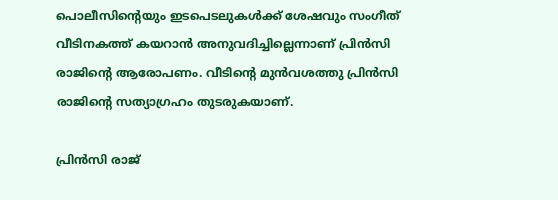പൊലീസിന്റെയും ഇടപെടലുകൾക്ക് ശേഷവും സംഗീത് വീടിനകത്ത് കയറാൻ അനുവദിച്ചില്ലെന്നാണ് പ്രിൻസി രാജിന്റെ ആരോപണം. വീടിന്റെ മുൻവശത്തു പ്രിൻസി രാജിന്റെ സത്യാഗ്രഹം തുടരുകയാണ്.

പ്രിൻസി രാജ്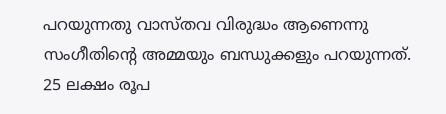പറയുന്നതു വാസ്തവ വിരുദ്ധം ആണെന്നു സംഗീതിന്റെ അമ്മയും ബന്ധുക്കളും പറയുന്നത്. 25 ലക്ഷം രൂപ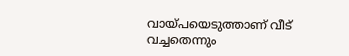വായ്പയെടുത്താണ് വീട് വച്ചതെന്നും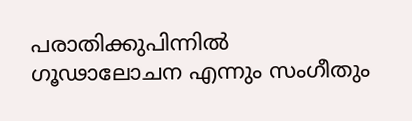പരാതിക്കുപിന്നിൽ ഗൂഢാലോചന എന്നും സംഗീതും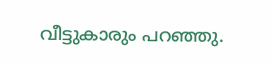വീട്ടുകാരും പറഞ്ഞു.